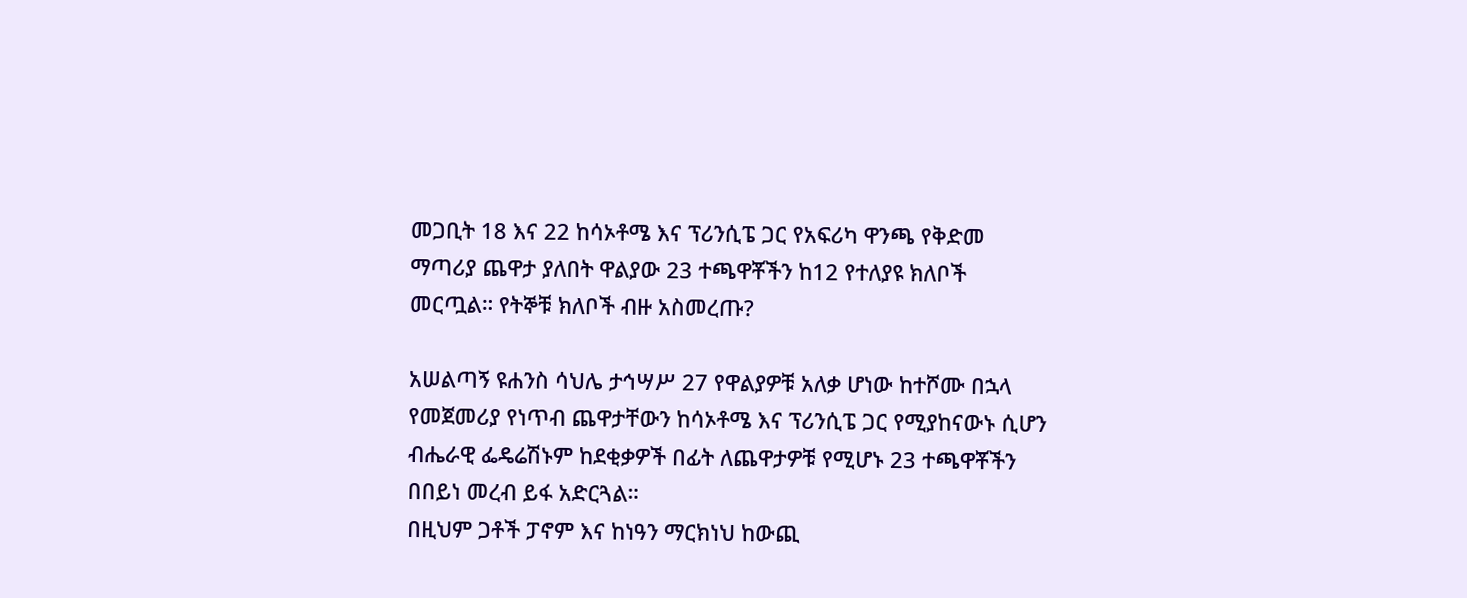መጋቢት 18 እና 22 ከሳኦቶሜ እና ፕሪንሲፔ ጋር የአፍሪካ ዋንጫ የቅድመ ማጣሪያ ጨዋታ ያለበት ዋልያው 23 ተጫዋቾችን ከ12 የተለያዩ ክለቦች መርጧል። የትኞቹ ክለቦች ብዙ አስመረጡ?

አሠልጣኝ ዩሐንስ ሳህሌ ታኅሣሥ 27 የዋልያዎቹ አለቃ ሆነው ከተሾሙ በኋላ የመጀመሪያ የነጥብ ጨዋታቸውን ከሳኦቶሜ እና ፕሪንሲፔ ጋር የሚያከናውኑ ሲሆን ብሔራዊ ፌዴሬሽኑም ከደቂቃዎች በፊት ለጨዋታዎቹ የሚሆኑ 23 ተጫዋቾችን በበይነ መረብ ይፋ አድርጓል።
በዚህም ጋቶች ፓኖም እና ከነዓን ማርክነህ ከውጪ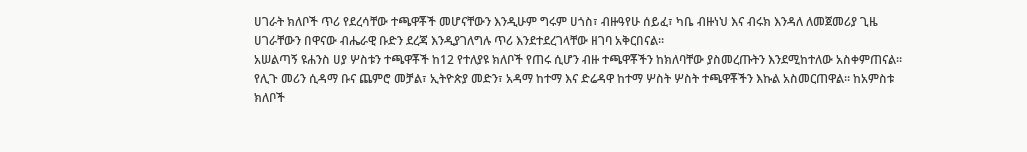ሀገራት ክለቦች ጥሪ የደረሳቸው ተጫዋቾች መሆናቸውን እንዲሁም ግሩም ሀጎስ፣ ብዙዓየሁ ሰይፈ፣ ካቤ ብዙነህ እና ብሩክ እንዳለ ለመጀመሪያ ጊዜ ሀገራቸውን በዋናው ብሔራዊ ቡድን ደረጃ እንዲያገለግሉ ጥሪ እንደተደረገላቸው ዘገባ አቅርበናል።
አሠልጣኝ ዩሐንስ ሀያ ሦስቱን ተጫዋቾች ከ12 የተለያዩ ክለቦች የጠሩ ሲሆን ብዙ ተጫዋቾችን ከክለባቸው ያስመረጡትን እንደሚከተለው አስቀምጠናል።
የሊጉ መሪን ሲዳማ ቡና ጨምሮ መቻል፣ ኢትዮጵያ መድን፣ አዳማ ከተማ እና ድሬዳዋ ከተማ ሦስት ሦስት ተጫዋቾችን እኩል አስመርጠዋል። ከአምስቱ ክለቦች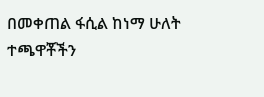በመቀጠል ፋሲል ከነማ ሁለት ተጫዋቾችን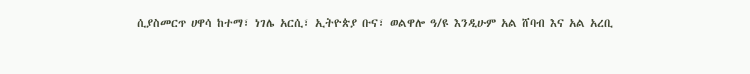ሲያስመርጥ ሀዋሳ ከተማ፣ ነገሌ አርሲ፣ ኢትዮጵያ ቡና፣ ወልዋሎ ዓ/ዩ እንዲሁም አል ሸባብ እና አል አረቢ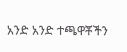አንድ አንድ ተጫዋቾችን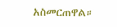አስመርጠዋል።